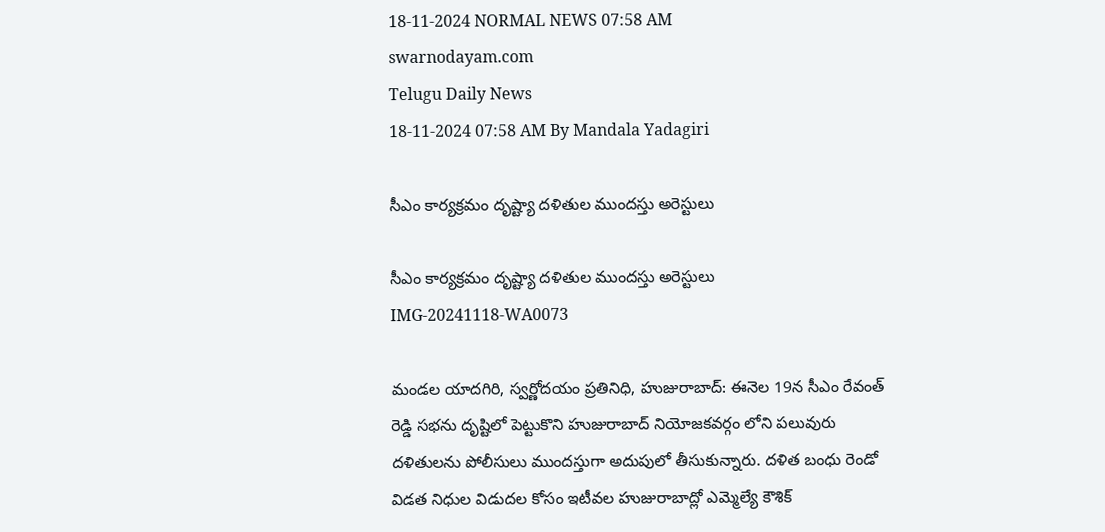18-11-2024 NORMAL NEWS 07:58 AM
swarnodayam.com
Telugu Daily News
18-11-2024 07:58 AM By Mandala Yadagiri

సీఎం కార్యక్రమం దృష్ట్యా దళితుల ముందస్తు అరెస్టులు

సీఎం కార్యక్రమం దృష్ట్యా దళితుల ముందస్తు అరెస్టులు
IMG-20241118-WA0073

మండల యాదగిరి, స్వర్ణోదయం ప్రతినిధి, హుజురాబాద్: ఈనెల 19న సీఎం రేవంత్ రెడ్డి సభను దృష్టిలో పెట్టుకొని హుజురాబాద్ నియోజకవర్గం లోని పలువురు దళితులను పోలీసులు ముందస్తుగా అదుపులో తీసుకున్నారు. దళిత బంధు రెండో విడత నిధుల విడుదల కోసం ఇటీవల హుజురాబాద్లో ఎమ్మెల్యే కౌశిక్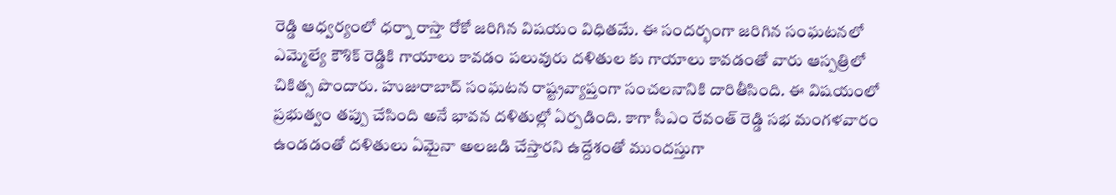రెడ్డి ఆధ్వర్యంలో ధర్నా రాస్తా రోకో జరిగిన విషయం విధితమే. ఈ సందర్భంగా జరిగిన సంఘటనలో ఎమ్మెల్యే కౌశిక్ రెడ్డికి గాయాలు కావడం పలువురు దళితుల కు గాయాలు కావడంతో వారు ఆస్పత్రిలో చికిత్స పొందారు. హుజురాబాద్ సంఘటన రాష్ట్రవ్యాప్తంగా సంచలనానికి దారితీసింది. ఈ విషయంలో ప్రభుత్వం తప్పు చేసింది అనే భావన దళితుల్లో ఏర్పడింది. కాగా సీఎం రేవంత్ రెడ్డి సభ మంగళవారం ఉండడంతో దళితులు ఏమైనా అలజడి చేస్తారని ఉద్దేశంతో ముందస్తుగా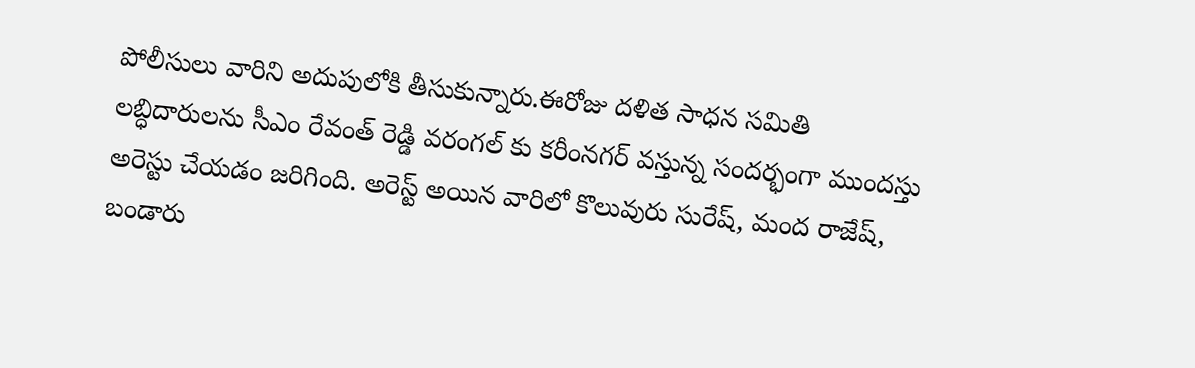పోలీసులు వారిని అదుపులోకి తీసుకున్నారు.ఈరోజు దళిత సాధన సమితి లబ్ధిదారులను సీఎం రేవంత్ రెడ్డి వరంగల్ కు కరీంనగర్ వస్తున్న సందర్భంగా ముందస్తు అరెస్టు చేయడం జరిగింది. అరెస్ట్ అయిన వారిలో కొలువురు సురేష్, మంద రాజేష్, బండారు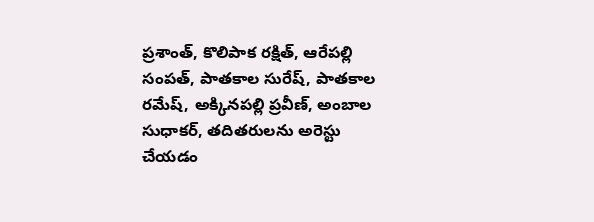ప్రశాంత్, కొలిపాక రక్షిత్, ఆరేపల్లి సంపత్, పాతకాల సురేష్, పాతకాల రమేష్, అక్కినపల్లి ప్రవీణ్, అంబాల సుధాకర్, తదితరులను అరెస్టు చేయడం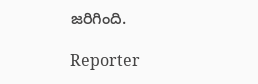జరిగింది.

Reporter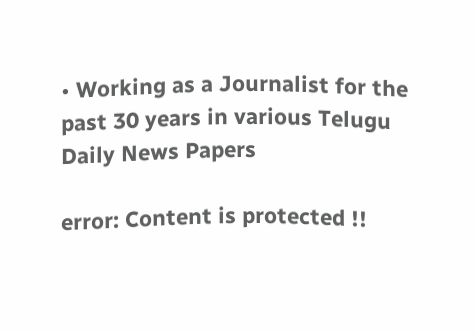• Working as a Journalist for the past 30 years in various Telugu Daily News Papers

error: Content is protected !!